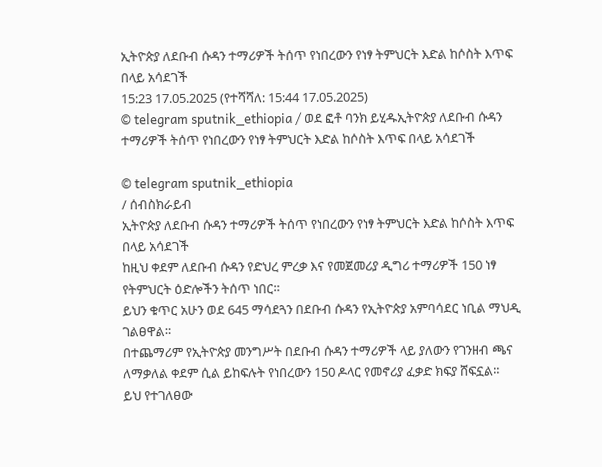ኢትዮጵያ ለደቡብ ሱዳን ተማሪዎች ትሰጥ የነበረውን የነፃ ትምህርት እድል ከሶስት እጥፍ በላይ አሳደገች
15:23 17.05.2025 (የተሻሻለ: 15:44 17.05.2025)
© telegram sputnik_ethiopia / ወደ ፎቶ ባንክ ይሂዱኢትዮጵያ ለደቡብ ሱዳን ተማሪዎች ትሰጥ የነበረውን የነፃ ትምህርት እድል ከሶስት እጥፍ በላይ አሳደገች

© telegram sputnik_ethiopia
/ ሰብስክራይብ
ኢትዮጵያ ለደቡብ ሱዳን ተማሪዎች ትሰጥ የነበረውን የነፃ ትምህርት እድል ከሶስት እጥፍ በላይ አሳደገች
ከዚህ ቀደም ለደቡብ ሱዳን የድህረ ምረቃ እና የመጀመሪያ ዲግሪ ተማሪዎች 150 ነፃ የትምህርት ዕድሎችን ትሰጥ ነበር።
ይህን ቁጥር አሁን ወደ 645 ማሳደጓን በደቡብ ሱዳን የኢትዮጵያ አምባሳደር ነቢል ማህዲ ገልፀዋል።
በተጨማሪም የኢትዮጵያ መንግሥት በደቡብ ሱዳን ተማሪዎች ላይ ያለውን የገንዘብ ጫና ለማቃለል ቀደም ሲል ይከፍሉት የነበረውን 150 ዶላር የመኖሪያ ፈቃድ ክፍያ ሸፍኗል።
ይህ የተገለፀው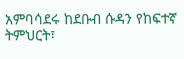አምባሳደሩ ከደቡብ ሱዳን የከፍተኛ ትምህርት፣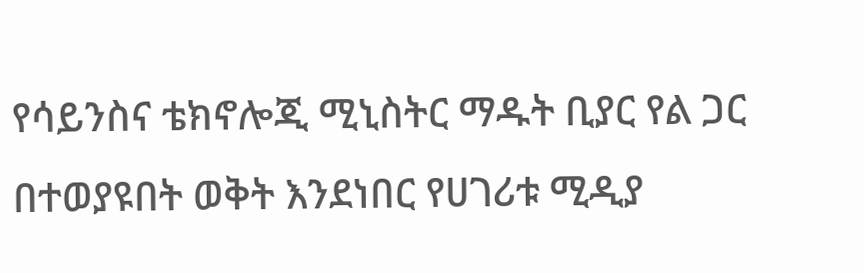የሳይንስና ቴክኖሎጂ ሚኒስትር ማዱት ቢያር የል ጋር በተወያዩበት ወቅት እንደነበር የሀገሪቱ ሚዲያ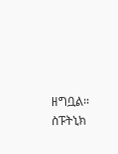ዘግቧል።
ስፑትኒክ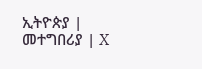ኢትዮጵያ | መተግበሪያ | X